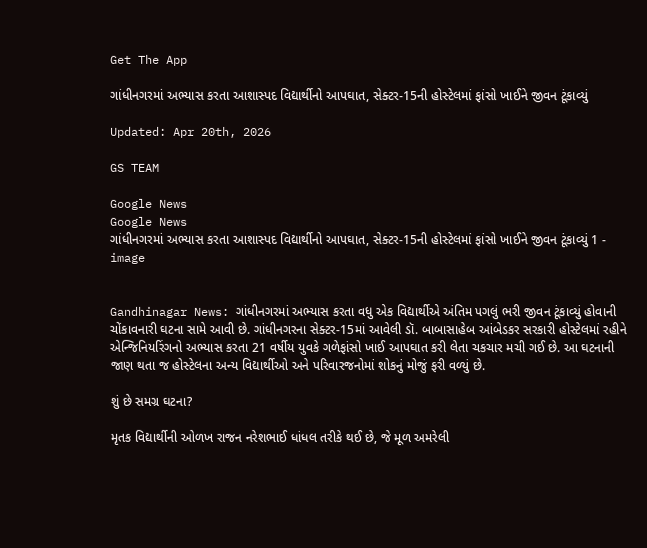Get The App

ગાંધીનગરમાં અભ્યાસ કરતા આશાસ્પદ વિદ્યાર્થીનો આપઘાત, સેક્ટર-15ની હોસ્ટેલમાં ફાંસો ખાઈને જીવન ટૂંકાવ્યું

Updated: Apr 20th, 2026

GS TEAM

Google News
Google News
ગાંધીનગરમાં અભ્યાસ કરતા આશાસ્પદ વિદ્યાર્થીનો આપઘાત, સેક્ટર-15ની હોસ્ટેલમાં ફાંસો ખાઈને જીવન ટૂંકાવ્યું 1 - image


Gandhinagar News: ગાંધીનગરમાં અભ્યાસ કરતા વધુ એક વિદ્યાર્થીએ અંતિમ પગલું ભરી જીવન ટૂંકાવ્યું હોવાની ચોંકાવનારી ઘટના સામે આવી છે. ગાંધીનગરના સેક્ટર-15માં આવેલી ડૉ. બાબાસાહેબ આંબેડકર સરકારી હોસ્ટેલમાં રહીને એન્જિનિયરિંગનો અભ્યાસ કરતા 21 વર્ષીય યુવકે ગળેફાંસો ખાઈ આપઘાત કરી લેતા ચકચાર મચી ગઈ છે. આ ઘટનાની જાણ થતા જ હોસ્ટેલના અન્ય વિદ્યાર્થીઓ અને પરિવારજનોમાં શોકનું મોજું ફરી વળ્યું છે.

શું છે સમગ્ર ઘટના?

મૃતક વિદ્યાર્થીની ઓળખ રાજન નરેશભાઈ ધાંધલ તરીકે થઈ છે, જે મૂળ અમરેલી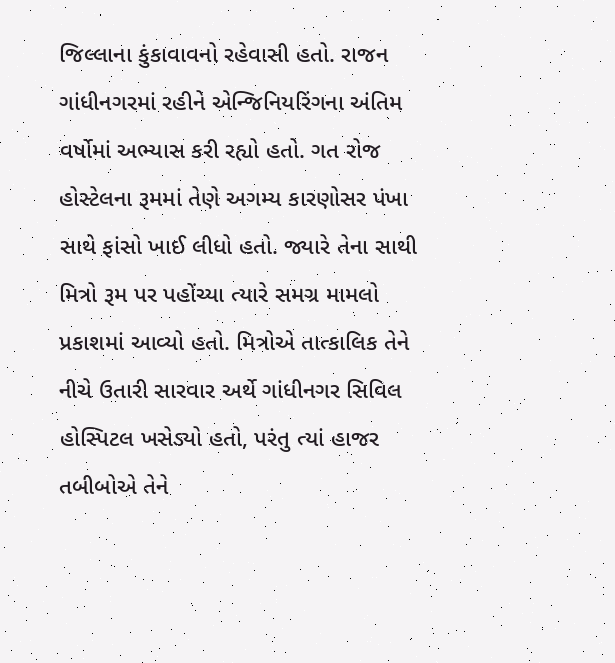જિલ્લાના કુંકાવાવનો રહેવાસી હતો. રાજન ગાંધીનગરમાં રહીને એન્જિનિયરિંગના અંતિમ વર્ષોમાં અભ્યાસ કરી રહ્યો હતો. ગત રોજ હોસ્ટેલના રૂમમાં તેણે અગમ્ય કારણોસર પંખા સાથે ફાંસો ખાઈ લીધો હતો. જ્યારે તેના સાથી મિત્રો રૂમ પર પહોંચ્યા ત્યારે સમગ્ર મામલો પ્રકાશમાં આવ્યો હતો. મિત્રોએ તાત્કાલિક તેને નીચે ઉતારી સારવાર અર્થે ગાંધીનગર સિવિલ હોસ્પિટલ ખસેડ્યો હતો, પરંતુ ત્યાં હાજર તબીબોએ તેને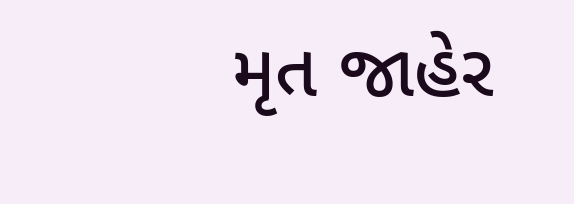મૃત જાહેર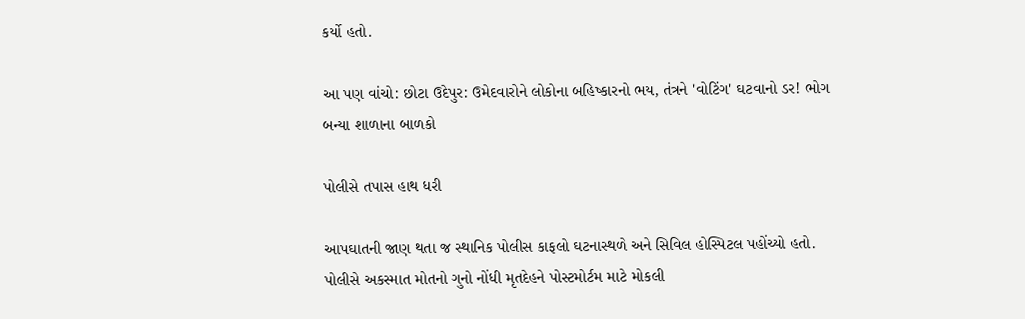કર્યો હતો.

આ પણ વાંચો: છોટા ઉદેપુર: ઉમેદવારોને લોકોના બહિષ્કારનો ભય, તંત્રને 'વોટિંગ' ઘટવાનો ડર! ભોગ બન્યા શાળાના બાળકો

પોલીસે તપાસ હાથ ધરી

આપઘાતની જાણ થતા જ સ્થાનિક પોલીસ કાફલો ઘટનાસ્થળે અને સિવિલ હોસ્પિટલ પહોંચ્યો હતો. પોલીસે અકસ્માત મોતનો ગુનો નોંધી મૃતદેહને પોસ્ટમોર્ટમ માટે મોકલી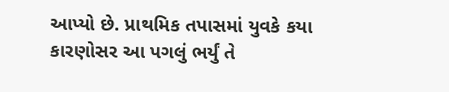આપ્યો છે. પ્રાથમિક તપાસમાં યુવકે કયા કારણોસર આ પગલું ભર્યું તે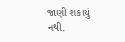જાણી શકાયું નથી.